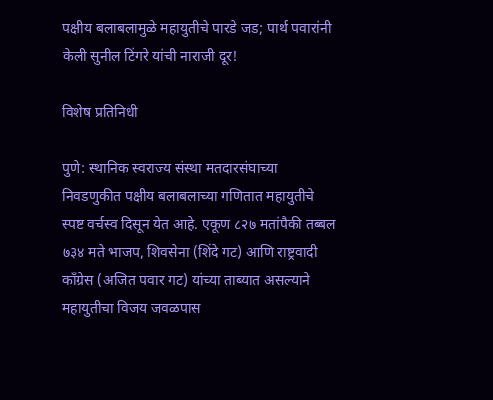पक्षीय बलाबलामुळे महायुतीचे पारडे जड; पार्थ पवारांनी केली सुनील टिंगरे यांची नाराजी दूर!

विशेष प्रतिनिधी

पुणे: स्थानिक स्वराज्य संस्था मतदारसंघाच्या निवडणुकीत पक्षीय बलाबलाच्या गणितात महायुतीचे स्पष्ट वर्चस्व दिसून येत आहे. एकूण ८२७ मतांपैकी तब्बल ७३४ मते भाजप, शिवसेना (शिंदे गट) आणि राष्ट्रवादी काँग्रेस (अजित पवार गट) यांच्या ताब्यात असल्याने महायुतीचा विजय जवळपास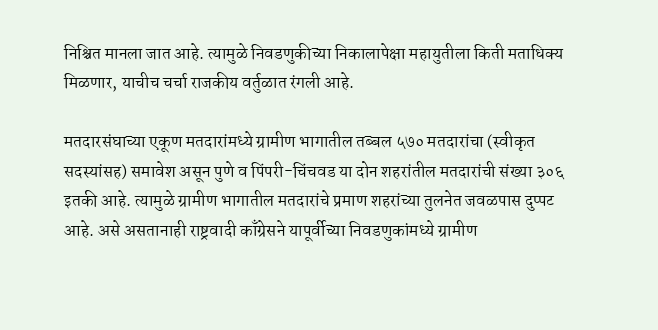निश्चित मानला जात आहे. त्यामुळे निवडणुकीच्या निकालापेक्षा महायुतीला किती मताधिक्य मिळणार, याचीच चर्चा राजकीय वर्तुळात रंगली आहे.

मतदारसंघाच्या एकूण मतदारांमध्ये ग्रामीण भागातील तब्बल ५७० मतदारांचा (स्वीकृत सदस्यांसह) समावेश असून पुणे व पिंपरी-चिंचवड या दोन शहरांतील मतदारांची संख्या ३०६ इतकी आहे. त्यामुळे ग्रामीण भागातील मतदारांचे प्रमाण शहरांच्या तुलनेत जवळपास दुप्पट आहे. असे असतानाही राष्ट्रवादी काँग्रेसने यापूर्वीच्या निवडणुकांमध्ये ग्रामीण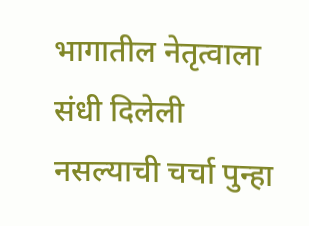भागातील नेतृत्वाला संधी दिलेली नसल्याची चर्चा पुन्हा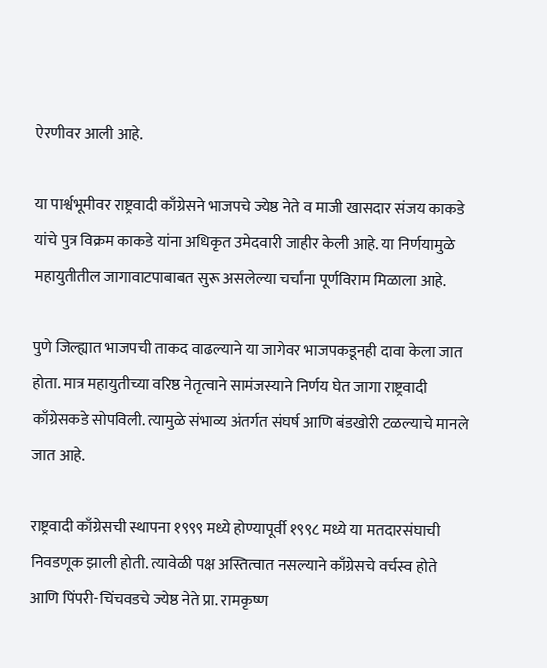ऐरणीवर आली आहे.

या पार्श्वभूमीवर राष्ट्रवादी काँग्रेसने भाजपचे ज्येष्ठ नेते व माजी खासदार संजय काकडे यांचे पुत्र विक्रम काकडे यांना अधिकृत उमेदवारी जाहीर केली आहे. या निर्णयामुळे महायुतीतील जागावाटपाबाबत सुरू असलेल्या चर्चांना पूर्णविराम मिळाला आहे.

पुणे जिल्ह्यात भाजपची ताकद वाढल्याने या जागेवर भाजपकडूनही दावा केला जात होता. मात्र महायुतीच्या वरिष्ठ नेतृत्वाने सामंजस्याने निर्णय घेत जागा राष्ट्रवादी काँग्रेसकडे सोपविली. त्यामुळे संभाव्य अंतर्गत संघर्ष आणि बंडखोरी टळल्याचे मानले जात आहे.

राष्ट्रवादी काँग्रेसची स्थापना १९९९ मध्ये होण्यापूर्वी १९९८ मध्ये या मतदारसंघाची निवडणूक झाली होती. त्यावेळी पक्ष अस्तित्वात नसल्याने काँग्रेसचे वर्चस्व होते आणि पिंपरी-चिंचवडचे ज्येष्ठ नेते प्रा. रामकृष्ण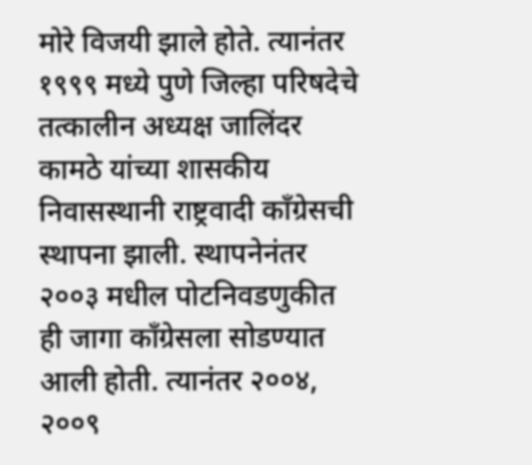मोरे विजयी झाले होते. त्यानंतर १९९९ मध्ये पुणे जिल्हा परिषदेचे तत्कालीन अध्यक्ष जालिंदर कामठे यांच्या शासकीय निवासस्थानी राष्ट्रवादी काँग्रेसची स्थापना झाली. स्थापनेनंतर २००३ मधील पोटनिवडणुकीत ही जागा काँग्रेसला सोडण्यात आली होती. त्यानंतर २००४, २००९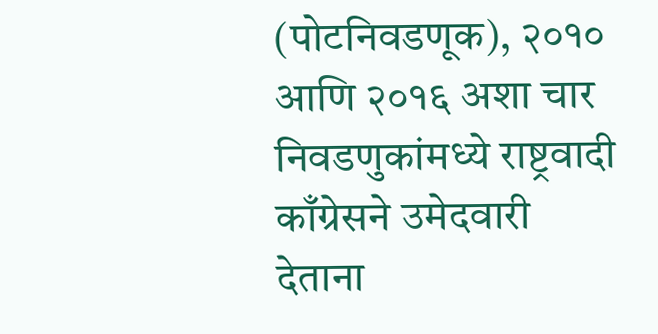(पोटनिवडणूक), २०१० आणि २०१६ अशा चार निवडणुकांमध्ये राष्ट्रवादी काँग्रेसने उमेदवारी देताना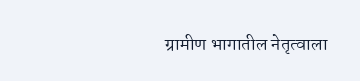ग्रामीण भागातील नेतृत्वाला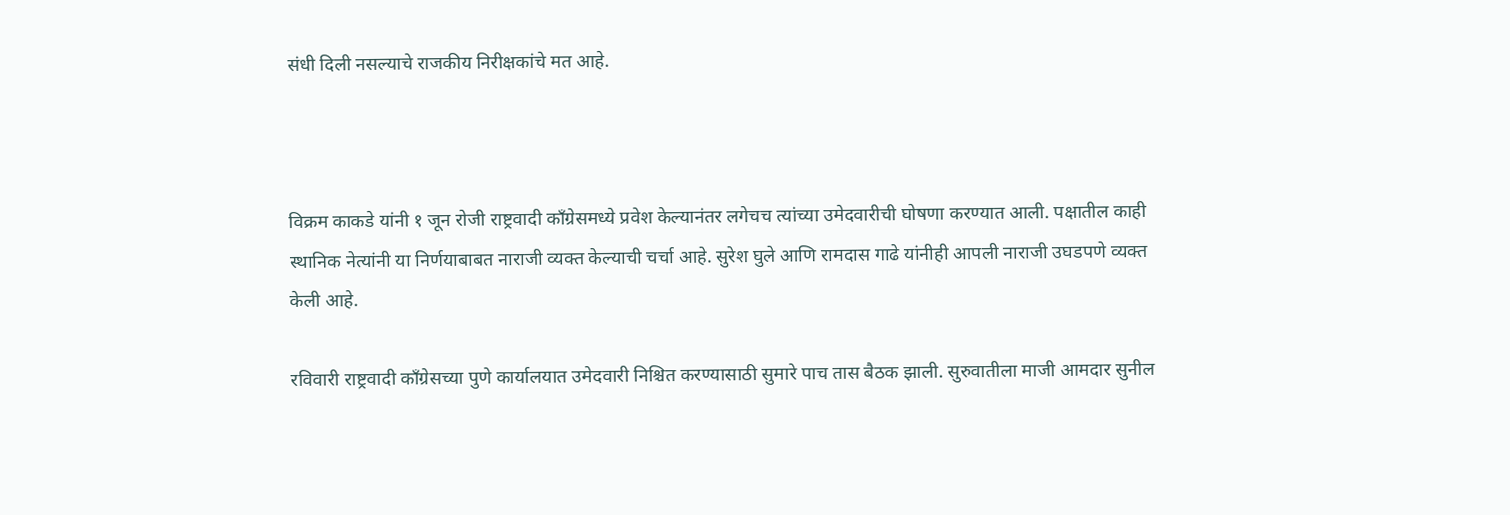संधी दिली नसल्याचे राजकीय निरीक्षकांचे मत आहे.



विक्रम काकडे यांनी १ जून रोजी राष्ट्रवादी काँग्रेसमध्ये प्रवेश केल्यानंतर लगेचच त्यांच्या उमेदवारीची घोषणा करण्यात आली. पक्षातील काही स्थानिक नेत्यांनी या निर्णयाबाबत नाराजी व्यक्त केल्याची चर्चा आहे. सुरेश घुले आणि रामदास गाढे यांनीही आपली नाराजी उघडपणे व्यक्त केली आहे.

रविवारी राष्ट्रवादी काँग्रेसच्या पुणे कार्यालयात उमेदवारी निश्चित करण्यासाठी सुमारे पाच तास बैठक झाली. सुरुवातीला माजी आमदार सुनील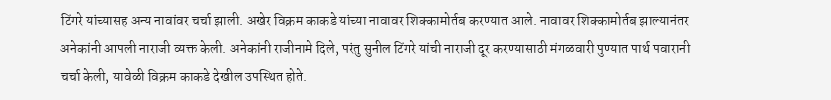टिंगरे यांच्यासह अन्य नावांवर चर्चा झाली. अखेर विक्रम काकडे यांच्या नावावर शिक्कामोर्तब करण्यात आले. नावावर शिक्कामोर्तब झाल्यानंतर अनेकांनी आपली नाराजी व्यक्त केली. अनेकांनी राजीनामे दिले, परंतु सुनील टिंगरे यांची नाराजी दूर करण्यासाठी मंगळवारी पुण्यात पार्थ पवारानी चर्चा केली, यावेळी विक्रम काकडे देखील उपस्थित होते.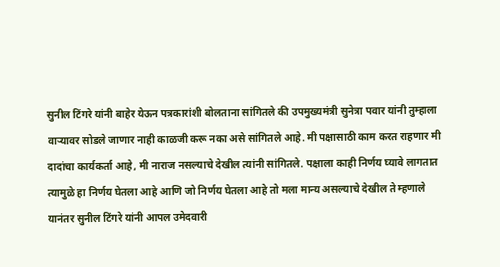सुनील टिंगरे यांनी बाहेर येऊन पत्रकारांशी बोलताना सांगितले की उपमुख्यमंत्री सुनेत्रा पवार यांनी तुम्हाला वाऱ्यावर सोडले जाणार नाही काळजी करू नका असे सांगितले आहे. मी पक्षासाठी काम करत राहणार मी दादांचा कार्यकर्ता आहे, मी नाराज नसल्याचे देखील त्यांनी सांगितले. पक्षाला काही निर्णय घ्यावे लागतात त्यामुळे हा निर्णय घेतला आहे आणि जो निर्णय घेतला आहे तो मला मान्य असल्याचे देखील ते म्हणाले यानंतर सुनील टिंगरे यांनी आपल उमेदवारी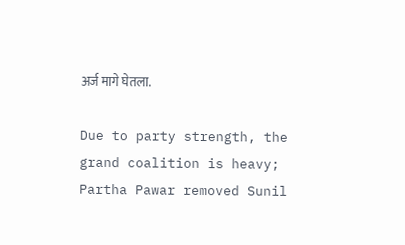अर्ज मागे घेतला.

Due to party strength, the grand coalition is heavy; Partha Pawar removed Sunil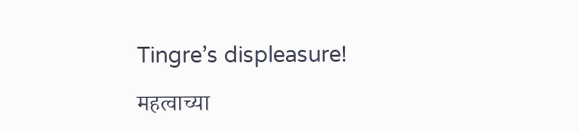Tingre’s displeasure!

महत्वाच्या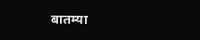बातम्या